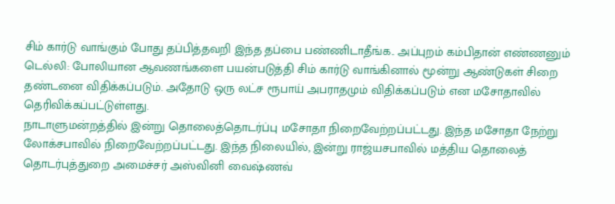சிம் கார்டு வாங்கும் போது தப்பித்தவறி இந்த தப்பை பண்ணிடாதீங்க.. அப்புறம் கம்பிதான் எண்ணனும்
டெல்லி: போலியான ஆவணங்களை பயன்படுத்தி சிம் கார்டு வாங்கினால் மூன்று ஆண்டுகள் சிறை தண்டனை விதிக்கப்படும். அதோடு ஒரு லட்ச ரூபாய் அபராதமும் விதிக்கப்படும் என மசோதாவில் தெரிவிக்கப்பட்டுள்ளது.
நாடாளுமன்றத்தில் இன்று தொலைத்தொடர்ப்பு மசோதா நிறைவேற்றப்பட்டது. இந்த மசோதா நேற்று லோக்சபாவில் நிறைவேற்றப்பட்டது. இந்த நிலையில், இன்று ராஜ்யசபாவில் மத்திய தொலைத் தொடர்புத்துறை அமைச்சர் அஸ்வினி வைஷ்ணவ்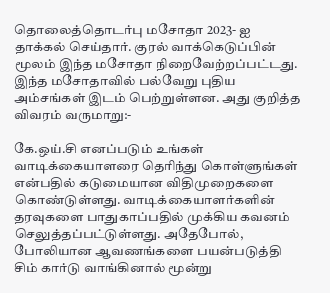தொலைத்தொடர்பு மசோதா 2023- ஐ தாக்கல் செய்தார். குரல் வாக்கெடுப்பின் மூலம் இந்த மசோதா நிறைவேற்றப்பட்டது. இந்த மசோதாவில் பல்வேறு புதிய அம்சங்கள் இடம் பெற்றுள்ளன. அது குறித்த விவரம் வருமாறு:-

கே.ஒய்.சி எனப்படும் உங்கள் வாடிக்கையாளரை தெரிந்து கொள்ளுங்கள் என்பதில் கடுமையான விதிமுறைகளை கொண்டுள்ளது. வாடிக்கையாளர்களின் தரவுகளை பாதுகாப்பதில் முக்கிய கவனம் செலுத்தப்பட்டுள்ளது. அதேபோல், போலியான ஆவணங்களை பயன்படுத்தி சிம் கார்டு வாங்கினால் மூன்று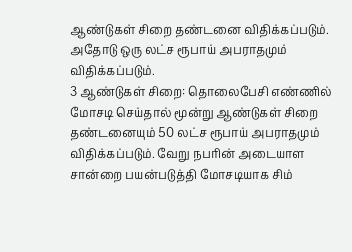ஆண்டுகள் சிறை தண்டனை விதிக்கப்படும். அதோடு ஒரு லட்ச ரூபாய் அபராதமும் விதிக்கப்படும்.
3 ஆண்டுகள் சிறை: தொலைபேசி எண்ணில் மோசடி செய்தால் மூன்று ஆண்டுகள் சிறை தண்டனையும் 50 லட்ச ரூபாய் அபராதமும் விதிக்கப்படும். வேறு நபரின் அடையாள சான்றை பயன்படுத்தி மோசடியாக சிம்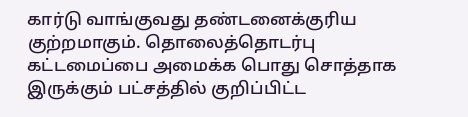கார்டு வாங்குவது தண்டனைக்குரிய குற்றமாகும். தொலைத்தொடர்பு கட்டமைப்பை அமைக்க பொது சொத்தாக இருக்கும் பட்சத்தில் குறிப்பிட்ட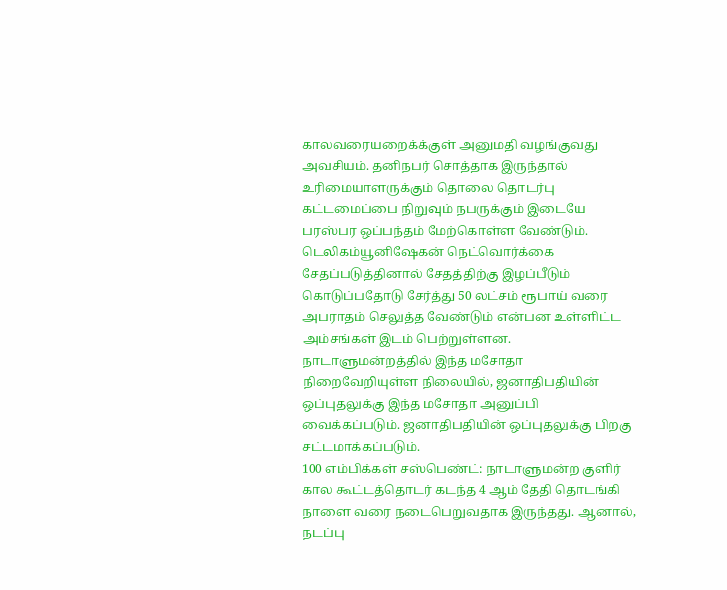காலவரையறைக்க்குள் அனுமதி வழங்குவது அவசியம். தனிநபர் சொத்தாக இருந்தால் உரிமையாளருக்கும் தொலை தொடர்பு கட்டமைப்பை நிறுவும் நபருக்கும் இடையே பரஸ்பர ஒப்பந்தம் மேற்கொள்ள வேண்டும்.
டெலிகம்யூனிஷேகன் நெட்வொர்க்கை சேதப்படுத்தினால் சேதத்திற்கு இழப்பீடும் கொடுப்பதோடு சேர்த்து 50 லட்சம் ரூபாய் வரை அபராதம் செலுத்த வேண்டும் என்பன உள்ளிட்ட அம்சங்கள் இடம் பெற்றுள்ளன. நாடாளுமன்றத்தில் இந்த மசோதா நிறைவேறியுள்ள நிலையில், ஜனாதிபதியின் ஒப்புதலுக்கு இந்த மசோதா அனுப்பி வைக்கப்படும். ஜனாதிபதியின் ஒப்புதலுக்கு பிறகு சட்டமாக்கப்படும்.
100 எம்பிக்கள் சஸ்பெண்ட்: நாடாளுமன்ற குளிர் கால கூட்டத்தொடர் கடந்த 4 ஆம் தேதி தொடங்கி நாளை வரை நடைபெறுவதாக இருந்தது. ஆனால், நடப்பு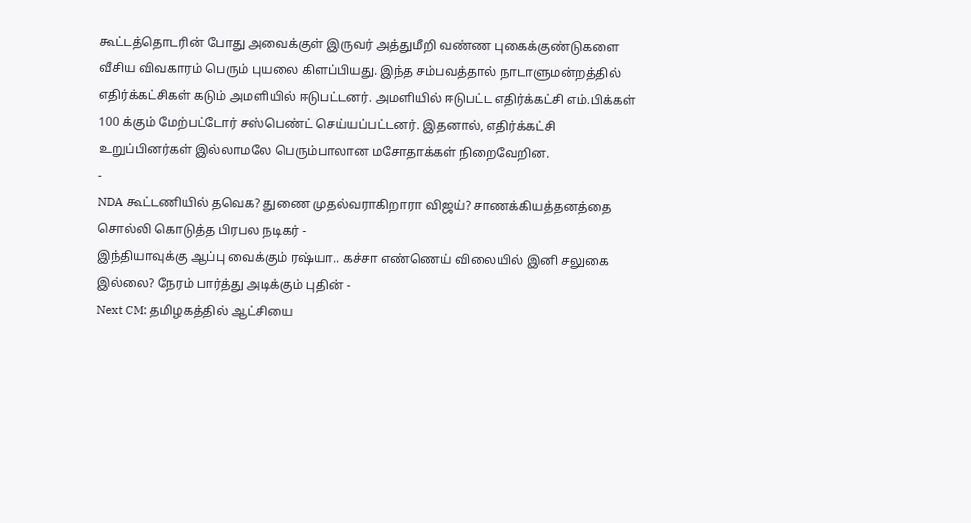கூட்டத்தொடரின் போது அவைக்குள் இருவர் அத்துமீறி வண்ண புகைக்குண்டுகளை வீசிய விவகாரம் பெரும் புயலை கிளப்பியது. இந்த சம்பவத்தால் நாடாளுமன்றத்தில் எதிர்க்கட்சிகள் கடும் அமளியில் ஈடுபட்டனர். அமளியில் ஈடுபட்ட எதிர்க்கட்சி எம்.பிக்கள் 100 க்கும் மேற்பட்டோர் சஸ்பெண்ட் செய்யப்பட்டனர். இதனால், எதிர்க்கட்சி உறுப்பினர்கள் இல்லாமலே பெரும்பாலான மசோதாக்கள் நிறைவேறின.
-
NDA கூட்டணியில் தவெக? துணை முதல்வராகிறாரா விஜய்? சாணக்கியத்தனத்தை சொல்லி கொடுத்த பிரபல நடிகர் -
இந்தியாவுக்கு ஆப்பு வைக்கும் ரஷ்யா.. கச்சா எண்ணெய் விலையில் இனி சலுகை இல்லை? நேரம் பார்த்து அடிக்கும் புதின் -
Next CM: தமிழகத்தில் ஆட்சியை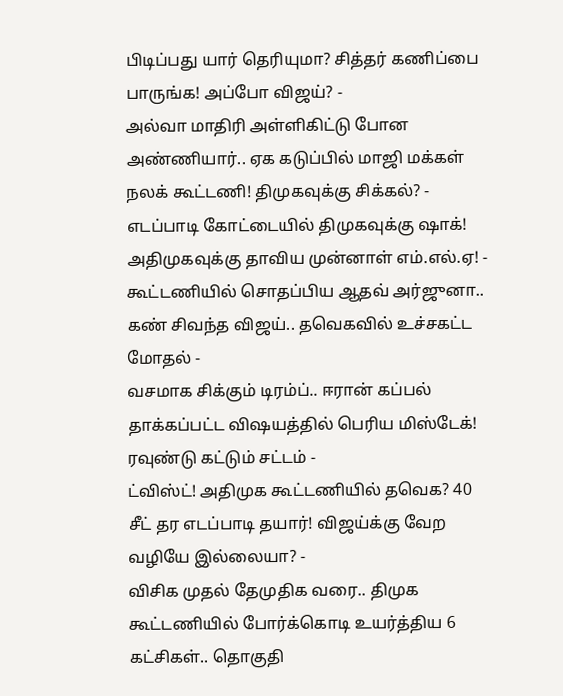பிடிப்பது யார் தெரியுமா? சித்தர் கணிப்பை பாருங்க! அப்போ விஜய்? -
அல்வா மாதிரி அள்ளிகிட்டு போன அண்ணியார்.. ஏக கடுப்பில் மாஜி மக்கள் நலக் கூட்டணி! திமுகவுக்கு சிக்கல்? -
எடப்பாடி கோட்டையில் திமுகவுக்கு ஷாக்! அதிமுகவுக்கு தாவிய முன்னாள் எம்.எல்.ஏ! -
கூட்டணியில் சொதப்பிய ஆதவ் அர்ஜுனா.. கண் சிவந்த விஜய்.. தவெகவில் உச்சகட்ட மோதல் -
வசமாக சிக்கும் டிரம்ப்.. ஈரான் கப்பல் தாக்கப்பட்ட விஷயத்தில் பெரிய மிஸ்டேக்! ரவுண்டு கட்டும் சட்டம் -
ட்விஸ்ட்! அதிமுக கூட்டணியில் தவெக? 40 சீட் தர எடப்பாடி தயார்! விஜய்க்கு வேற வழியே இல்லையா? -
விசிக முதல் தேமுதிக வரை.. திமுக கூட்டணியில் போர்க்கொடி உயர்த்திய 6 கட்சிகள்.. தொகுதி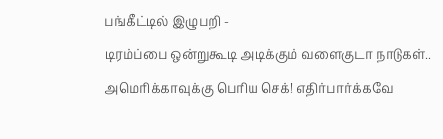பங்கீட்டில் இழுபறி -
டிரம்ப்பை ஒன்றுகூடி அடிக்கும் வளைகுடா நாடுகள்.. அமெரிக்காவுக்கு பெரிய செக்! எதிர்பார்க்கவே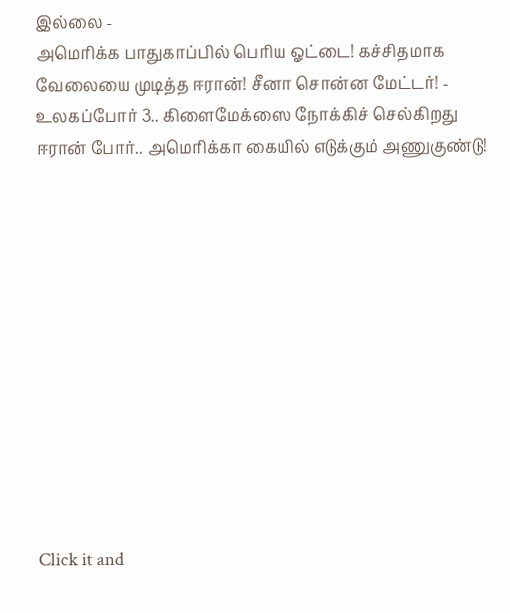இல்லை -
அமெரிக்க பாதுகாப்பில் பெரிய ஓட்டை! கச்சிதமாக வேலையை முடித்த ஈரான்! சீனா சொன்ன மேட்டர்! -
உலகப்போர் 3.. கிளைமேக்ஸை நோக்கிச் செல்கிறது ஈரான் போர்.. அமெரிக்கா கையில் எடுக்கும் அணுகுண்டு!












Click it and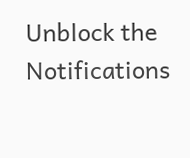Unblock the Notifications